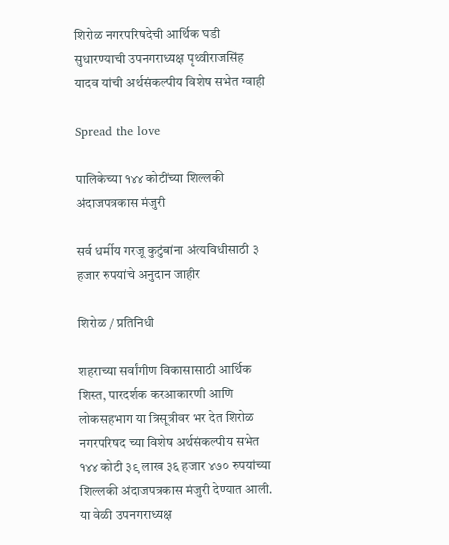शिरोळ नगरपरिषदेची आर्थिक घडी सुधारण्याची उपनगराध्यक्ष पृथ्वीराजसिंह यादव यांची अर्थसंकल्पीय विशेष सभेत ग्वाही

Spread the love

पालिकेच्या १४४ कोटींच्या शिल्लकी अंदाजपत्रकास मंजुरी

सर्व धर्मीय गरजू कुटुंबांना अंत्यविधीसाठी ३ हजार रुपयांचे अनुदान जाहीर

शिरोळ / प्रतिनिधी

शहराच्या सर्वांगीण विकासासाठी आर्थिक शिस्त, पारदर्शक करआकारणी आणि लोकसहभाग या त्रिसूत्रीवर भर देत शिरोळ नगरपरिषद च्या विशेष अर्थसंकल्पीय सभेत १४४ कोटी ३९ लाख ३६ हजार ४७० रुपयांच्या शिल्लकी अंदाजपत्रकास मंजुरी देण्यात आली. या वेळी उपनगराध्यक्ष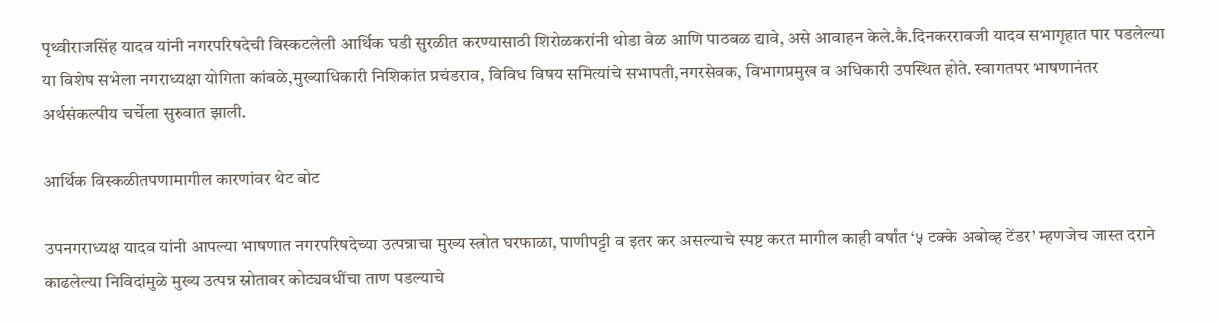पृथ्वीराजसिंह यादव यांनी नगरपरिषदेची विस्कटलेली आर्थिक घडी सुरळीत करण्यासाठी शिरोळकरांनी थोडा वेळ आणि पाठबळ द्यावे, असे आवाहन केले.कै.दिनकररावजी यादव सभागृहात पार पडलेल्या या विशेष सभेला नगराध्यक्षा योगिता कांबळे,मुख्याधिकारी निशिकांत प्रचंडराव, विविध विषय समित्यांचे सभापती,नगरसेवक, विभागप्रमुख व अधिकारी उपस्थित होते. स्वागतपर भाषणानंतर अर्थसंकल्पीय चर्चेला सुरुवात झाली.

आर्थिक विस्कळीतपणामागील कारणांवर थेट बोट

उपनगराध्यक्ष यादव यांनी आपल्या भाषणात नगरपरिषदेच्या उत्पन्नाचा मुख्य स्त्रोत घरफाळा, पाणीपट्टी व इतर कर असल्याचे स्पष्ट करत मागील काही वर्षांत ‘५ टक्के अबोव्ह टेंडर’ म्हणजेच जास्त दराने काढलेल्या निविदांमुळे मुख्य उत्पन्न स्रोतावर कोट्यवधींचा ताण पडल्याचे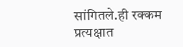सांगितले.ही रक्कम प्रत्यक्षात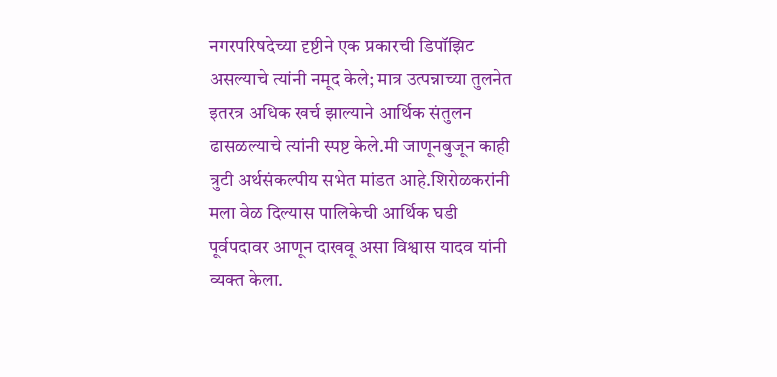नगरपरिषदेच्या दृष्टीने एक प्रकारची डिपॉझिट असल्याचे त्यांनी नमूद केले; मात्र उत्पन्नाच्या तुलनेत इतरत्र अधिक खर्च झाल्याने आर्थिक संतुलन ढासळल्याचे त्यांनी स्पष्ट केले.मी जाणूनबुजून काही त्रुटी अर्थसंकल्पीय सभेत मांडत आहे.शिरोळकरांनी मला वेळ दिल्यास पालिकेची आर्थिक घडी पूर्वपदावर आणून दाखवू असा विश्वास यादव यांनी व्यक्त केला.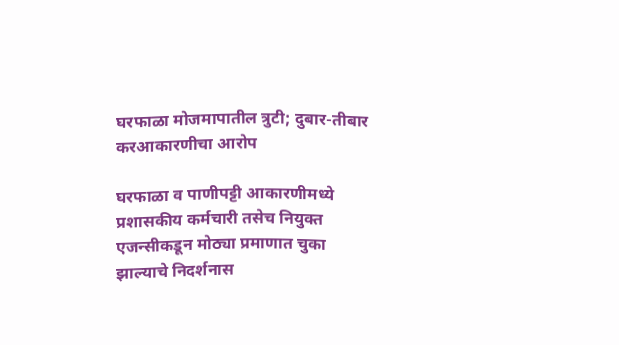घरफाळा मोजमापातील त्रुटी; दुबार-तीबार करआकारणीचा आरोप

घरफाळा व पाणीपट्टी आकारणीमध्ये प्रशासकीय कर्मचारी तसेच नियुक्त एजन्सीकडून मोठ्या प्रमाणात चुका झाल्याचे निदर्शनास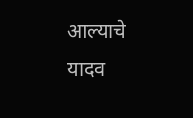आल्याचे यादव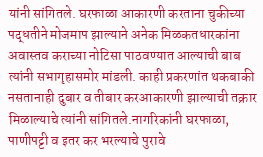यांनी सांगितले. घरफाळा आकारणी करताना चुकीच्या पद्धतीने मोजमाप झाल्याने अनेक मिळकतधारकांना अवास्तव कराच्या नोटिसा पाठवण्यात आल्याची बाब त्यांनी सभागृहासमोर मांडली. काही प्रकरणांत थकबाकी नसतानाही दुबार व तीबार करआकारणी झाल्याची तक्रार मिळाल्याचे त्यांनी सांगितले.नागरिकांनी घरफाळा, पाणीपट्टी व इतर कर भरल्याचे पुरावे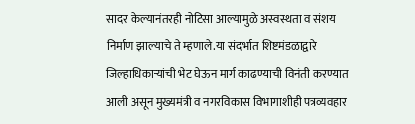सादर केल्यानंतरही नोटिसा आल्यामुळे अस्वस्थता व संशय निर्माण झाल्याचे ते म्हणाले.या संदर्भात शिष्टमंडळाद्वारे जिल्हाधिकाऱ्यांची भेट घेऊन मार्ग काढण्याची विनंती करण्यात आली असून मुख्यमंत्री व नगरविकास विभागाशीही पत्रव्यवहार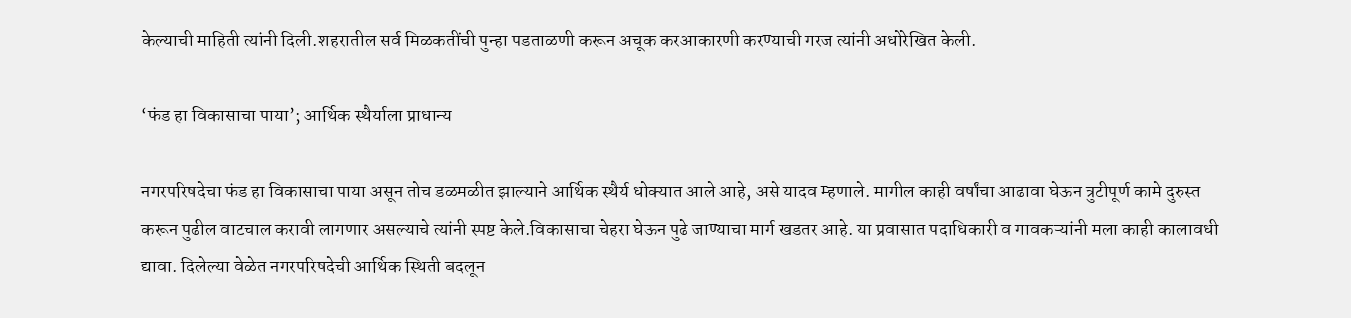केल्याची माहिती त्यांनी दिली.शहरातील सर्व मिळकतींची पुन्हा पडताळणी करून अचूक करआकारणी करण्याची गरज त्यांनी अधोरेखित केली.

‘फंड हा विकासाचा पाया’; आर्थिक स्थैर्याला प्राधान्य

नगरपरिषदेचा फंड हा विकासाचा पाया असून तोच डळमळीत झाल्याने आर्थिक स्थैर्य धोक्यात आले आहे, असे यादव म्हणाले. मागील काही वर्षांचा आढावा घेऊन त्रुटीपूर्ण कामे दुरुस्त करून पुढील वाटचाल करावी लागणार असल्याचे त्यांनी स्पष्ट केले.विकासाचा चेहरा घेऊन पुढे जाण्याचा मार्ग खडतर आहे. या प्रवासात पदाधिकारी व गावकऱ्यांनी मला काही कालावधी द्यावा. दिलेल्या वेळेत नगरपरिषदेची आर्थिक स्थिती बदलून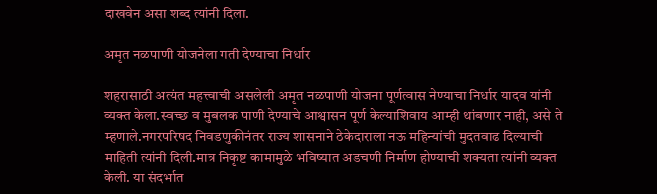दाखवेन असा शब्द त्यांनी दिला.

अमृत नळपाणी योजनेला गती देण्याचा निर्धार

शहरासाठी अत्यंत महत्त्वाची असलेली अमृत नळपाणी योजना पूर्णत्वास नेण्याचा निर्धार यादव यांनी व्यक्त केला.स्वच्छ व मुबलक पाणी देण्याचे आश्वासन पूर्ण केल्याशिवाय आम्ही थांबणार नाही, असे ते म्हणाले.नगरपरिषद निवडणुकीनंतर राज्य शासनाने ठेकेदाराला नऊ महिन्यांची मुदतवाढ दिल्याची माहिती त्यांनी दिली.मात्र निकृष्ट कामामुळे भविष्यात अडचणी निर्माण होण्याची शक्यता त्यांनी व्यक्त केली. या संदर्भात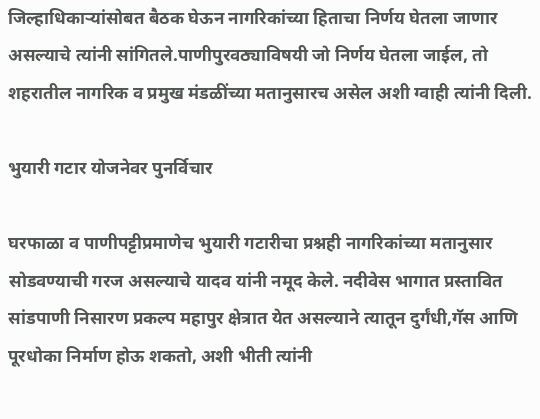जिल्हाधिकाऱ्यांसोबत बैठक घेऊन नागरिकांच्या हिताचा निर्णय घेतला जाणार असल्याचे त्यांनी सांगितले.पाणीपुरवठ्याविषयी जो निर्णय घेतला जाईल, तो शहरातील नागरिक व प्रमुख मंडळींच्या मतानुसारच असेल अशी ग्वाही त्यांनी दिली.

भुयारी गटार योजनेवर पुनर्विचार

घरफाळा व पाणीपट्टीप्रमाणेच भुयारी गटारीचा प्रश्नही नागरिकांच्या मतानुसार सोडवण्याची गरज असल्याचे यादव यांनी नमूद केले. नदीवेस भागात प्रस्तावित सांडपाणी निसारण प्रकल्प महापुर क्षेत्रात येत असल्याने त्यातून दुर्गंधी,गॅस आणि पूरधोका निर्माण होऊ शकतो, अशी भीती त्यांनी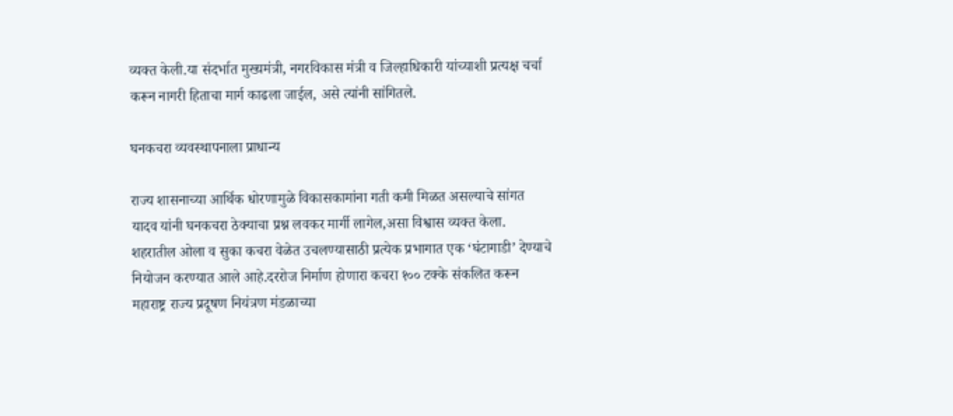व्यक्त केली.या संदर्भात मुख्यमंत्री, नगरविकास मंत्री व जिल्हाधिकारी यांच्याशी प्रत्यक्ष चर्चा करून नागरी हिताचा मार्ग काढला जाईल, असे त्यांनी सांगितले.

घनकचरा व्यवस्थापनाला प्राधान्य

राज्य शासनाच्या आर्थिक धोरणामुळे विकासकामांना गती कमी मिळत असल्याचे सांगत यादव यांनी घनकचरा ठेक्याचा प्रश्न लवकर मार्गी लागेल,असा विश्वास व्यक्त केला. शहरातील ओला व सुका कचरा वेळेत उचलण्यासाठी प्रत्येक प्रभागात एक ‘घंटागाडी’ देण्याचे नियोजन करण्यात आले आहे.दररोज निर्माण होणारा कचरा १०० टक्के संकलित करून महाराष्ट्र राज्य प्रदूषण नियंत्रण मंडळाच्या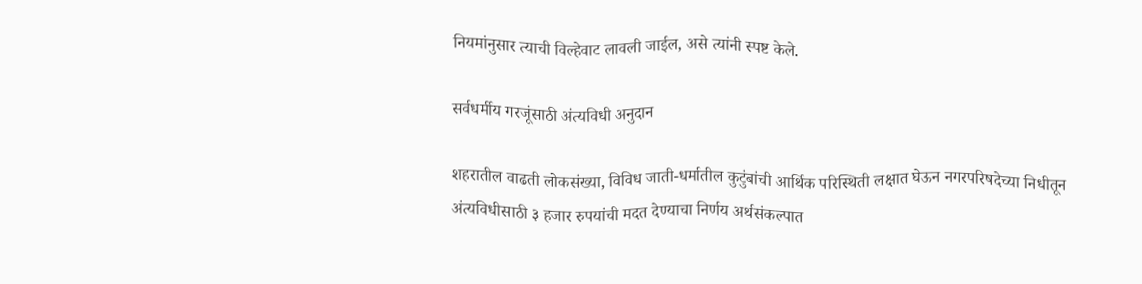नियमांनुसार त्याची विल्हेवाट लावली जाईल, असे त्यांनी स्पष्ट केले.

सर्वधर्मीय गरजूंसाठी अंत्यविधी अनुदान

शहरातील वाढती लोकसंख्या, विविध जाती-धर्मातील कुटुंबांची आर्थिक परिस्थिती लक्षात घेऊन नगरपरिषदेच्या निधीतून अंत्यविधीसाठी ३ हजार रुपयांची मदत देण्याचा निर्णय अर्थसंकल्पात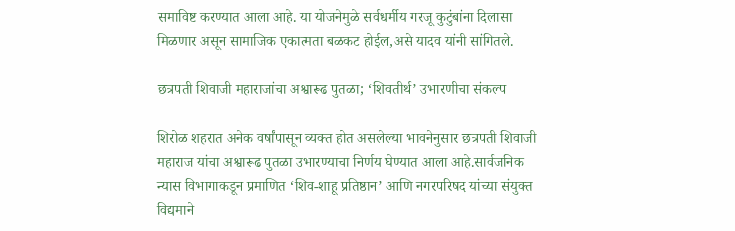समाविष्ट करण्यात आला आहे. या योजनेमुळे सर्वधर्मीय गरजू कुटुंबांना दिलासा मिळणार असून सामाजिक एकात्मता बळकट होईल,असे यादव यांनी सांगितले.

छत्रपती शिवाजी महाराजांचा अश्वारूढ पुतळा; ‘शिवतीर्थ’ उभारणीचा संकल्प

शिरोळ शहरात अनेक वर्षांपासून व्यक्त होत असलेल्या भावनेनुसार छत्रपती शिवाजी महाराज यांचा अश्वारूढ पुतळा उभारण्याचा निर्णय घेण्यात आला आहे.सार्वजनिक न्यास विभागाकडून प्रमाणित ‘शिव-शाहू प्रतिष्ठान’ आणि नगरपरिषद यांच्या संयुक्त विद्यमाने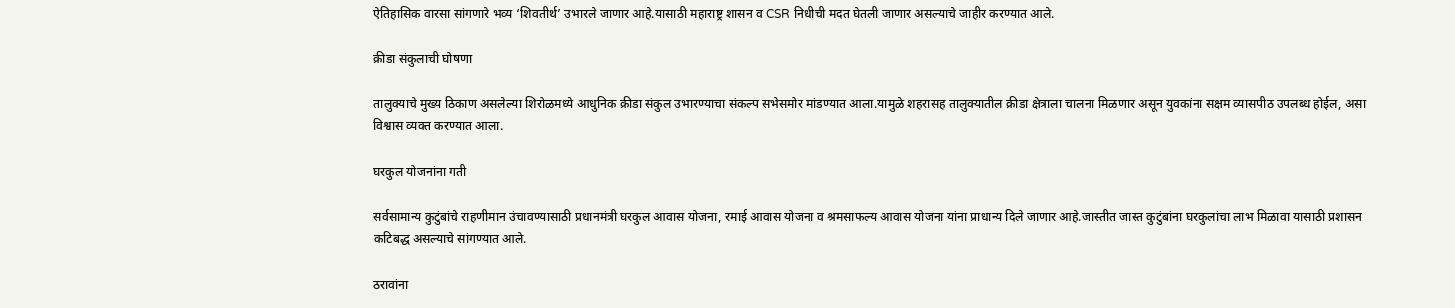ऐतिहासिक वारसा सांगणारे भव्य ‘शिवतीर्थ’ उभारले जाणार आहे.यासाठी महाराष्ट्र शासन व CSR निधीची मदत घेतली जाणार असल्याचे जाहीर करण्यात आले.

क्रीडा संकुलाची घोषणा

तालुक्याचे मुख्य ठिकाण असलेल्या शिरोळमध्ये आधुनिक क्रीडा संकुल उभारण्याचा संकल्प सभेसमोर मांडण्यात आला.यामुळे शहरासह तालुक्यातील क्रीडा क्षेत्राला चालना मिळणार असून युवकांना सक्षम व्यासपीठ उपलब्ध होईल, असा विश्वास व्यक्त करण्यात आला.

घरकुल योजनांना गती

सर्वसामान्य कुटुंबांचे राहणीमान उंचावण्यासाठी प्रधानमंत्री घरकुल आवास योजना, रमाई आवास योजना व श्रमसाफल्य आवास योजना यांना प्राधान्य दिले जाणार आहे.जास्तीत जास्त कुटुंबांना घरकुलांचा लाभ मिळावा यासाठी प्रशासन कटिबद्ध असल्याचे सांगण्यात आले.

ठरावांना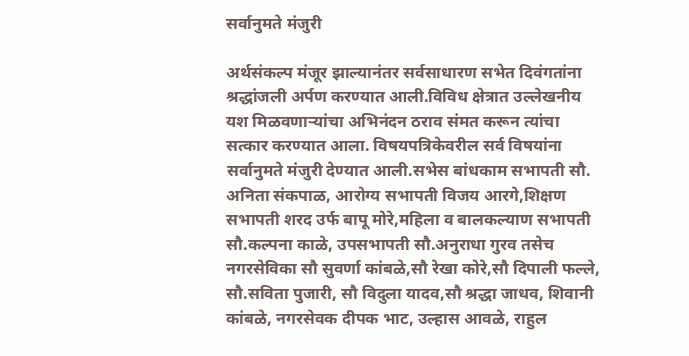सर्वानुमते मंजुरी

अर्थसंकल्प मंजूर झाल्यानंतर सर्वसाधारण सभेत दिवंगतांना श्रद्धांजली अर्पण करण्यात आली.विविध क्षेत्रात उल्लेखनीय यश मिळवणाऱ्यांचा अभिनंदन ठराव संमत करून त्यांचा सत्कार करण्यात आला. विषयपत्रिकेवरील सर्व विषयांना सर्वानुमते मंजुरी देण्यात आली.सभेस बांधकाम सभापती सौ. अनिता संकपाळ, आरोग्य सभापती विजय आरगे,शिक्षण सभापती शरद उर्फ बापू मोरे,महिला व बालकल्याण सभापती सौ.कल्पना काळे, उपसभापती सौ.अनुराधा गुरव तसेच नगरसेविका सौ सुवर्णा कांबळे,सौ रेखा कोरे,सौ दिपाली फल्ले, सौ.सविता पुजारी, सौ विदुला यादव,सौ श्रद्धा जाधव, शिवानी कांबळे, नगरसेवक दीपक भाट, उल्हास आवळे, राहुल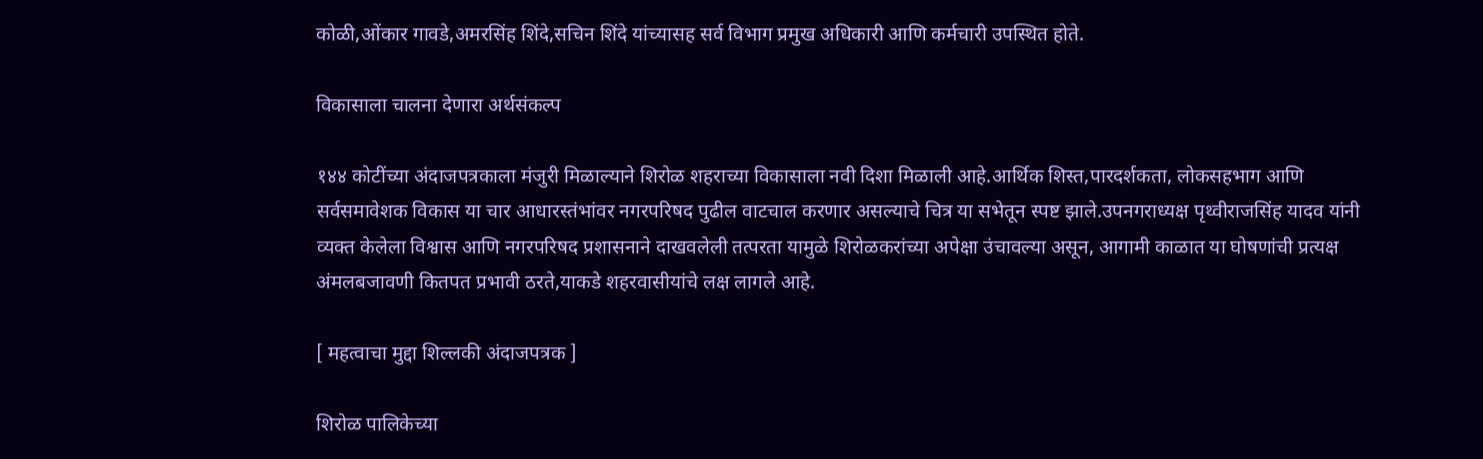कोळी,ओंकार गावडे,अमरसिंह शिंदे,सचिन शिंदे यांच्यासह सर्व विभाग प्रमुख अधिकारी आणि कर्मचारी उपस्थित होते.

विकासाला चालना देणारा अर्थसंकल्प

१४४ कोटींच्या अंदाजपत्रकाला मंजुरी मिळाल्याने शिरोळ शहराच्या विकासाला नवी दिशा मिळाली आहे.आर्थिक शिस्त,पारदर्शकता, लोकसहभाग आणि सर्वसमावेशक विकास या चार आधारस्तंभांवर नगरपरिषद पुढील वाटचाल करणार असल्याचे चित्र या सभेतून स्पष्ट झाले.उपनगराध्यक्ष पृथ्वीराजसिंह यादव यांनी व्यक्त केलेला विश्वास आणि नगरपरिषद प्रशासनाने दाखवलेली तत्परता यामुळे शिरोळकरांच्या अपेक्षा उंचावल्या असून, आगामी काळात या घोषणांची प्रत्यक्ष अंमलबजावणी कितपत प्रभावी ठरते,याकडे शहरवासीयांचे लक्ष लागले आहे.

[ महत्वाचा मुद्दा शिल्लकी अंदाजपत्रक ]

शिरोळ पालिकेच्या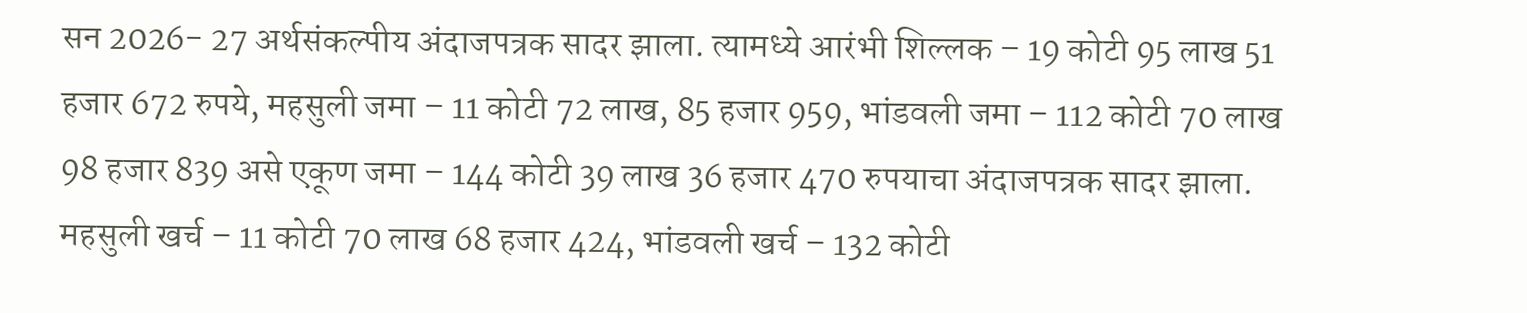सन 2026- 27 अर्थसंकल्पीय अंदाजपत्रक सादर झाला. त्यामध्ये आरंभी शिल्लक – 19 कोटी 95 लाख 51 हजार 672 रुपये, महसुली जमा – 11 कोटी 72 लाख, 85 हजार 959, भांडवली जमा – 112 कोटी 70 लाख 98 हजार 839 असे एकूण जमा – 144 कोटी 39 लाख 36 हजार 470 रुपयाचा अंदाजपत्रक सादर झाला. महसुली खर्च – 11 कोटी 70 लाख 68 हजार 424, भांडवली खर्च – 132 कोटी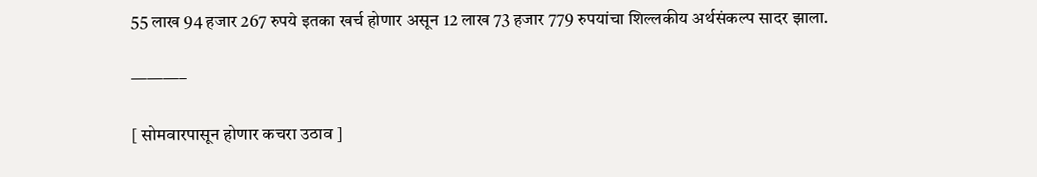55 लाख 94 हजार 267 रुपये इतका खर्च होणार असून 12 लाख 73 हजार 779 रुपयांचा शिल्लकीय अर्थसंकल्प सादर झाला.

———–

[ सोमवारपासून होणार कचरा उठाव ]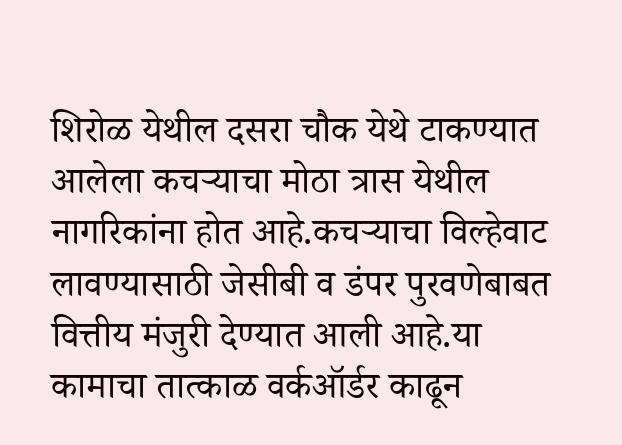शिरोळ येथील दसरा चौक येथे टाकण्यात आलेला कचऱ्याचा मोठा त्रास येथील नागरिकांना होत आहे.कचऱ्याचा विल्हेवाट लावण्यासाठी जेसीबी व डंपर पुरवणेबाबत वित्तीय मंजुरी देण्यात आली आहे.या कामाचा तात्काळ वर्कऑर्डर काढून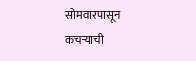सोमवारपासून कचऱ्याची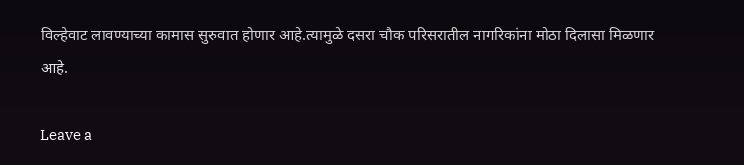विल्हेवाट लावण्याच्या कामास सुरुवात होणार आहे.त्यामुळे दसरा चौक परिसरातील नागरिकांना मोठा दिलासा मिळणार आहे.

Leave a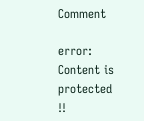Comment

error: Content is protected !!